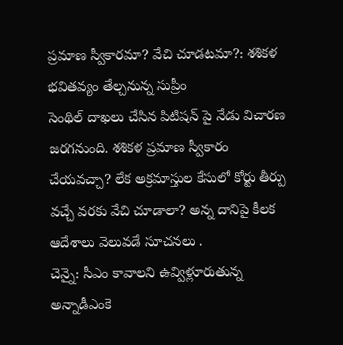ప్రమాణ స్వీకారమా? వేచి చూడటమా?: శశికళ భవితవ్యం తేల్చనున్న సుప్రీం
సెంథిల్ దాఖలు చేసిన పిటిషన్ పై నేడు విచారణ జరగనుంది. శశికళ ప్రమాణ స్వీకారం చేయవచ్చా? లేక అక్రమాస్తుల కేసులో కోర్టు తీర్పు వచ్చే వరకు వేచి చూడాలా? అన్న దానిపై కీలక ఆదేశాలు వెలువడే సూచనలు .
చెన్నై: సీఎం కావాలని ఉవ్విళ్లూరుతున్న అన్నాడీఎంకె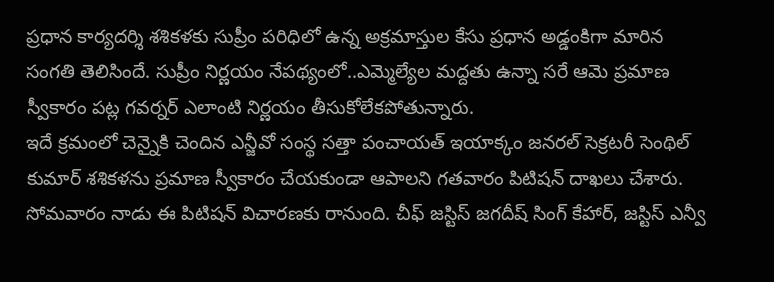ప్రధాన కార్యదర్శి శశికళకు సుప్రీం పరిధిలో ఉన్న అక్రమాస్తుల కేసు ప్రధాన అడ్డంకిగా మారిన సంగతి తెలిసిందే. సుప్రీం నిర్ణయం నేపథ్యంలో..ఎమ్మెల్యేల మద్దతు ఉన్నా సరే ఆమె ప్రమాణ స్వీకారం పట్ల గవర్నర్ ఎలాంటి నిర్ణయం తీసుకోలేకపోతున్నారు.
ఇదే క్రమంలో చెన్నైకి చెందిన ఎన్జీవో సంస్థ సత్తా పంచాయత్ ఇయాక్కం జనరల్ సెక్రటరీ సెంథిల్ కుమార్ శశికళను ప్రమాణ స్వీకారం చేయకుండా ఆపాలని గతవారం పిటిషన్ దాఖలు చేశారు. సోమవారం నాడు ఈ పిటిషన్ విచారణకు రానుంది. చీఫ్ జస్టిస్ జగదీష్ సింగ్ కేహార్, జస్టిస్ ఎన్వీ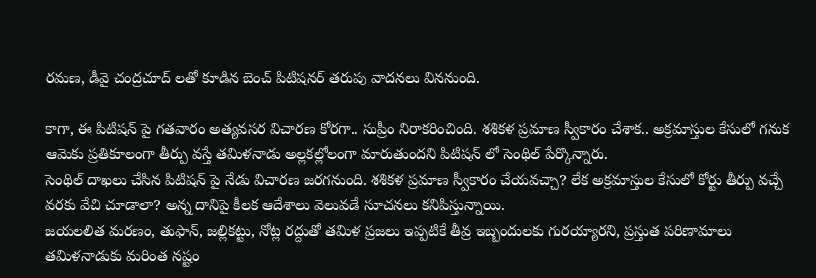రమణ, డీవై చంద్రచూద్ లతో కూడిన బెంచ్ పిటిషనర్ తరుపు వాదనలు విననుంది.

కాగా, ఈ పిటిషన్ పై గతవారం అత్యవసర విచారణ కోరగా.. సుప్రీం నిరాకరించింది. శశికళ ప్రమాణ స్వీకారం చేశాక.. అక్రమాస్తుల కేసులో గనుక ఆమెకు ప్రతికూలంగా తీర్పు వస్తే తమిళనాడు అల్లకల్లోలంగా మారుతుందని పిటిషన్ లో సెంథిల్ పేర్కొన్నారు.
సెంథిల్ దాఖలు చేసిన పిటిషన్ పై నేడు విచారణ జరగనుంది. శశికళ ప్రమాణ స్వీకారం చేయవచ్చా? లేక అక్రమాస్తుల కేసులో కోర్టు తీర్పు వచ్చే వరకు వేచి చూడాలా? అన్న దానిపై కీలక ఆదేశాలు వెలువడే సూచనలు కనిపిస్తున్నాయి.
జయలలిత మరణం, తుఫాన్, జల్లికట్టు, నోట్ల రద్దుతో తమిళ ప్రజలు ఇప్పటికే తీవ్ర ఇబ్బందులకు గురయ్యారని, ప్రస్తుత పరిణామాలు తమిళనాడుకు మరింత నష్టం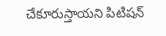చేకూరుస్తాయని పిటిషన్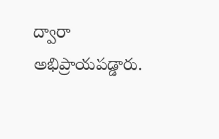ద్వారా అభిప్రాయపడ్డారు.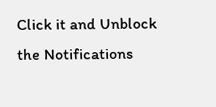Click it and Unblock the Notifications